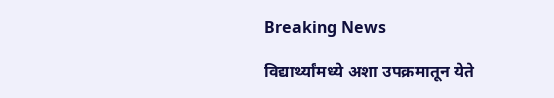Breaking News

विद्यार्थ्यांमध्ये अशा उपक्रमातून येते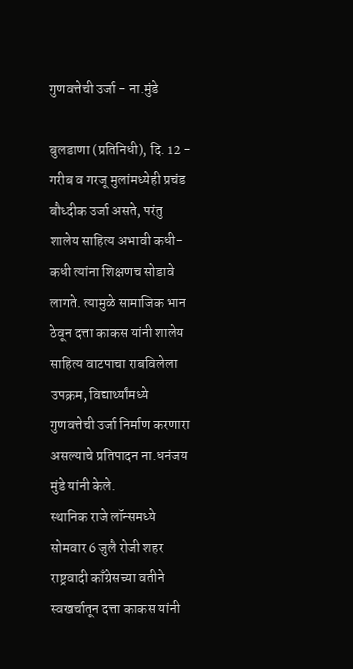गुणवत्तेची उर्जा - ना.मुंडे

बुलडाणा (प्रतिनिधी), दि. 12 - गरीब व गरजू मुलांमध्येही प्रचंड बौध्दीक उर्जा असते, परंतु शालेय साहित्य अभावी कधी-कधी त्यांना शिक्षणच सोडावे लागते. त्यामुळे सामाजिक भान ठेवून दत्ता काकस यांनी शालेय साहित्य वाटपाचा राबविलेला उपक्रम, विद्यार्थ्यांमध्ये गुणवत्तेची उर्जा निर्माण करणारा असल्याचे प्रतिपादन ना.धनंजय मुंडे यांनी केले.
स्थानिक राजे लॉन्समध्ये सोमवार 6 जुलै रोजी शहर राष्ट्रवादी काँग्रेसच्या वतीने स्वखर्चातून दत्ता काकस यांनी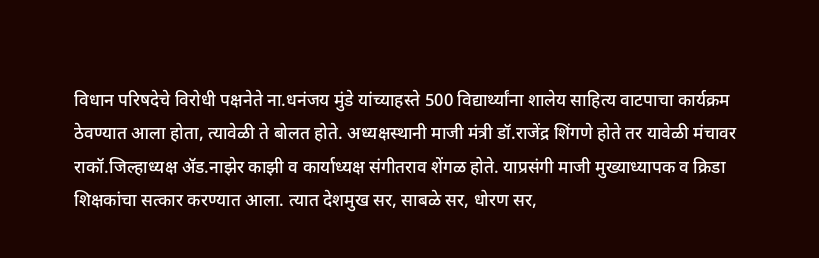विधान परिषदेचे विरोधी पक्षनेते ना.धनंजय मुंडे यांच्याहस्ते 500 विद्यार्थ्यांना शालेय साहित्य वाटपाचा कार्यक्रम ठेवण्यात आला होता, त्यावेळी ते बोलत होते. अध्यक्षस्थानी माजी मंत्री डॉ.राजेंद्र शिंगणे होते तर यावेळी मंचावर राकॉ.जिल्हाध्यक्ष अ‍ॅड.नाझेर काझी व कार्याध्यक्ष संगीतराव शेंगळ होते. याप्रसंगी माजी मुख्याध्यापक व क्रिडा शिक्षकांचा सत्कार करण्यात आला. त्यात देशमुख सर, साबळे सर, धोरण सर,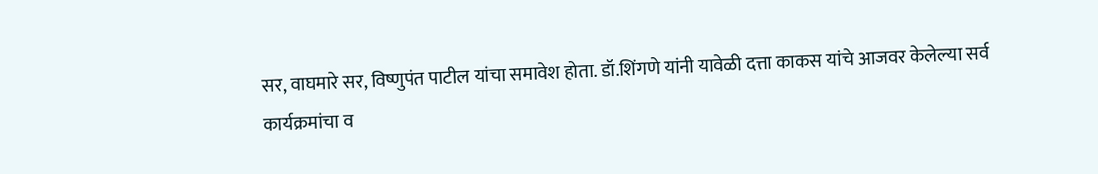सर, वाघमारे सर, विष्णुपंत पाटील यांचा समावेश होता. डॉ.शिंगणे यांनी यावेळी दत्ता काकस यांचे आजवर केलेल्या सर्व कार्यक्रमांचा व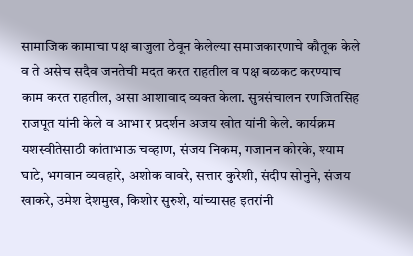सामाजिक कामाचा पक्ष बाजुला ठेवून केलेल्या समाजकारणाचे कौतूक केले व ते असेच सदैव जनतेची मदत करत राहतील व पक्ष बळकट करण्याच काम करत राहतील, असा आशावाद व्यक्त केला. सुत्रसंचालन रणजितसिह राजपूत यांनी केले व आभा र प्रदर्शन अजय खोत यांनी केले. कार्यक्रम यशस्वीतेसाठी कांताभाऊ चव्हाण, संजय निकम, गजानन कोरके, श्याम घाटे, भगवान व्यवहारे, अशोक वावरे, सत्तार कुरेशी, संदीप सोनुने, संजय खाकरे, उमेश देशमुख, किशोर सुरुशे, यांच्यासह इतरांनी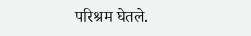परिश्रम घेतले.